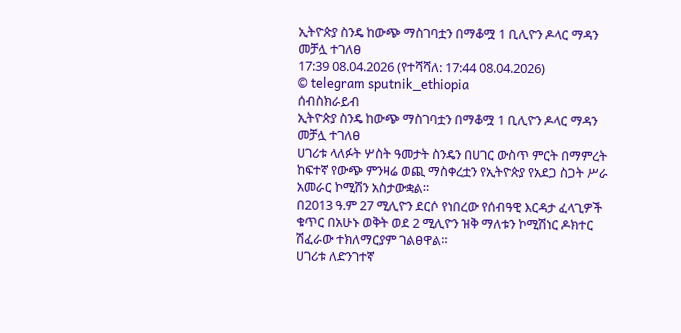ኢትዮጵያ ስንዴ ከውጭ ማስገባቷን በማቆሟ 1 ቢሊዮን ዶላር ማዳን መቻሏ ተገለፀ
17:39 08.04.2026 (የተሻሻለ: 17:44 08.04.2026)
© telegram sputnik_ethiopia
ሰብስክራይብ
ኢትዮጵያ ስንዴ ከውጭ ማስገባቷን በማቆሟ 1 ቢሊዮን ዶላር ማዳን መቻሏ ተገለፀ
ሀገሪቱ ላለፉት ሦስት ዓመታት ስንዴን በሀገር ውስጥ ምርት በማምረት ከፍተኛ የውጭ ምንዛሬ ወጪ ማስቀረቷን የኢትዮጵያ የአደጋ ስጋት ሥራ አመራር ኮሚሽን አስታውቋል።
በ2013 ዓ.ም 27 ሚሊዮን ደርሶ የነበረው የሰብዓዊ እርዳታ ፈላጊዎች ቁጥር በአሁኑ ወቅት ወደ 2 ሚሊዮን ዝቅ ማለቱን ኮሚሽነር ዶክተር ሽፈራው ተክለማርያም ገልፀዋል።
ሀገሪቱ ለድንገተኛ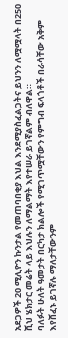አደጋዎች 20 ሚሊዮን ኩንታል የመጠባበቂያ እህል እንደሚያስፈልጋትና ይህንን ለሟሟላት በ250 ሺህ ሄክታር መሬት ላይ እህሉን ለማልማት እየተሠራ ይገኛልም ብለዋል።
ባለፉት ሁለት ዓመታት በርካታ ክልሎች የሚገጥሟቸውን የምግብ ፍላጎቶች በራሳቸው አቅም እየሸፈኑ ይገኛሉ ማለታቸውንም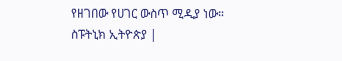የዘገበው የሀገር ውስጥ ሚዲያ ነው።
ስፑትኒክ ኢትዮጵያ |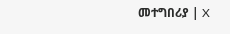መተግበሪያ | X